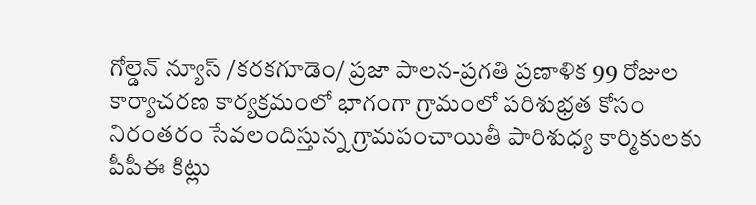గోల్డెన్ న్యూస్ /కరకగూడెం/ ప్రజా పాలన-ప్రగతి ప్రణాళిక 99 రోజుల కార్యాచరణ కార్యక్రమంలో భాగంగా గ్రామంలో పరిశుభ్రత కోసం నిరంతరం సేవలందిస్తున్న గ్రామపంచాయితీ పారిశుధ్య కార్మికులకు పీపీఈ కిట్లు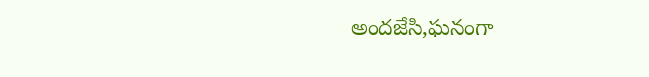అందజేసి,ఘనంగా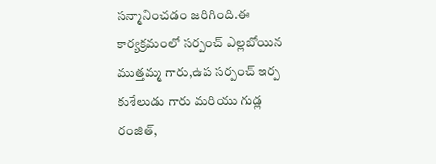సన్మానించడం జరిగింది.ఈ కార్యక్రమంలో సర్పంచ్ ఎల్లబోయిన ముత్తమ్మ గారు,ఉప సర్పంచ్ ఇర్ప కుశేలుడు గారు మరియు గుడ్ల రంజిత్,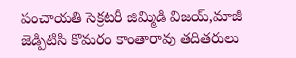పంచాయతి సెక్రటరీ జిమ్మిడి విజయ్,మాజీ జెడ్పిటిసి కొమరం కాంతారావు తదితరులు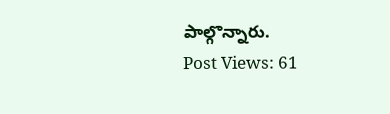పాల్గొన్నారు.
Post Views: 61